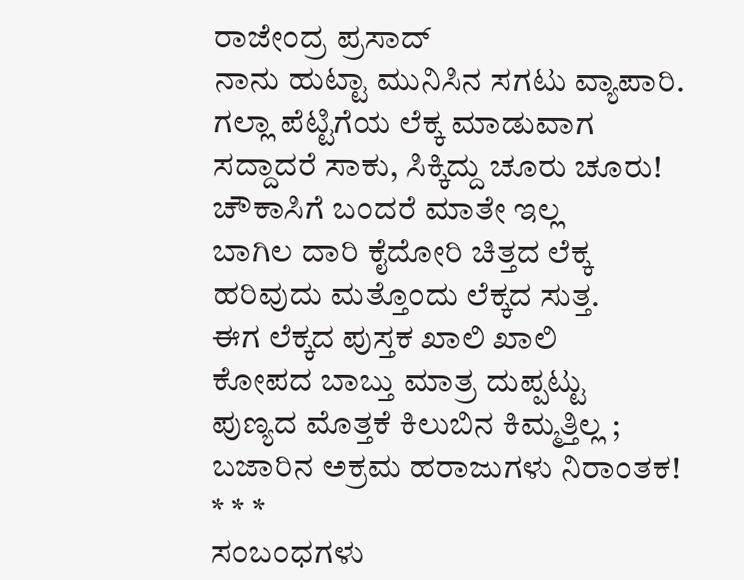ರಾಜೇಂದ್ರ ಪ್ರಸಾದ್
ನಾನು ಹುಟ್ಟಾ ಮುನಿಸಿನ ಸಗಟು ವ್ಯಾಪಾರಿ.
ಗಲ್ಲಾ ಪೆಟ್ಟಿಗೆಯ ಲೆಕ್ಕ ಮಾಡುವಾಗ
ಸದ್ದಾದರೆ ಸಾಕು, ಸಿಕ್ಕಿದ್ದು ಚೂರು ಚೂರು!
ಚೌಕಾಸಿಗೆ ಬಂದರೆ ಮಾತೇ ಇಲ್ಲ
ಬಾಗಿಲ ದಾರಿ ಕೈದೋರಿ ಚಿತ್ತದ ಲೆಕ್ಕ
ಹರಿವುದು ಮತ್ತೊಂದು ಲೆಕ್ಕದ ಸುತ್ತ.
ಈಗ ಲೆಕ್ಕದ ಪುಸ್ತಕ ಖಾಲಿ ಖಾಲಿ
ಕೋಪದ ಬಾಬ್ತು ಮಾತ್ರ ದುಪ್ಪಟ್ಟು
ಪುಣ್ಯದ ಮೊತ್ತಕೆ ಕಿಲುಬಿನ ಕಿಮ್ಮತ್ತಿಲ್ಲ ;
ಬಜಾರಿನ ಅಕ್ರಮ ಹರಾಜುಗಳು ನಿರಾಂತಕ!
* * *
ಸಂಬಂಧಗಳು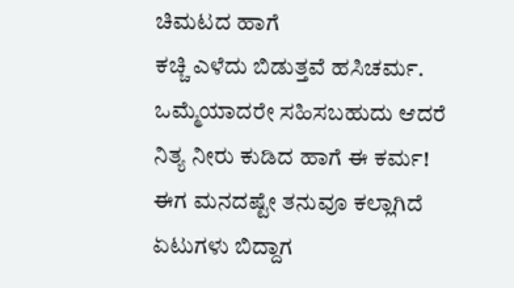ಚಿಮಟದ ಹಾಗೆ
ಕಚ್ಚಿ ಎಳೆದು ಬಿಡುತ್ತವೆ ಹಸಿಚರ್ಮ.
ಒಮ್ಮೆಯಾದರೇ ಸಹಿಸಬಹುದು ಆದರೆ
ನಿತ್ಯ ನೀರು ಕುಡಿದ ಹಾಗೆ ಈ ಕರ್ಮ!
ಈಗ ಮನದಷ್ಟೇ ತನುವೂ ಕಲ್ಲಾಗಿದೆ
ಏಟುಗಳು ಬಿದ್ದಾಗ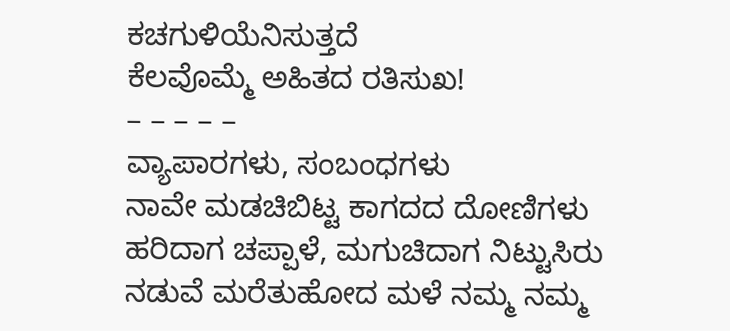ಕಚಗುಳಿಯೆನಿಸುತ್ತದೆ
ಕೆಲವೊಮ್ಮೆ ಅಹಿತದ ರತಿಸುಖ!
– – – – –
ವ್ಯಾಪಾರಗಳು, ಸಂಬಂಧಗಳು
ನಾವೇ ಮಡಚಿಬಿಟ್ಟ ಕಾಗದದ ದೋಣಿಗಳು
ಹರಿದಾಗ ಚಪ್ಪಾಳೆ, ಮಗುಚಿದಾಗ ನಿಟ್ಟುಸಿರು
ನಡುವೆ ಮರೆತುಹೋದ ಮಳೆ ನಮ್ಮ ನಮ್ಮ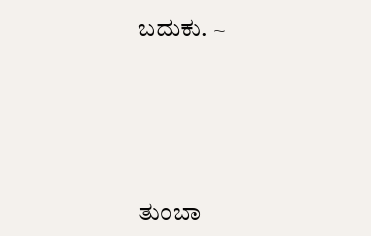ಬದುಕು. ~






ತುಂಬಾ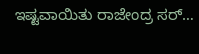ಇಷ್ಟವಾಯಿತು ರಾಜೇಂದ್ರ ಸರ್…